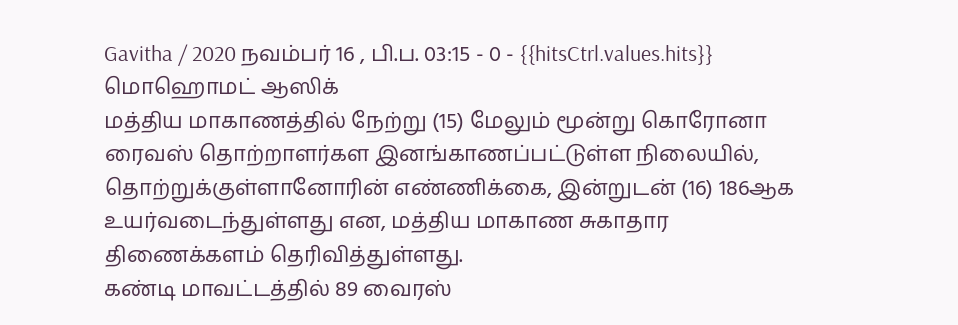Gavitha / 2020 நவம்பர் 16 , பி.ப. 03:15 - 0 - {{hitsCtrl.values.hits}}
மொஹொமட் ஆஸிக்
மத்திய மாகாணத்தில் நேற்று (15) மேலும் மூன்று கொரோனா ரைவஸ் தொற்றாளர்கள இனங்காணப்பட்டுள்ள நிலையில், தொற்றுக்குள்ளானோரின் எண்ணிக்கை, இன்றுடன் (16) 186ஆக உயர்வடைந்துள்ளது என, மத்திய மாகாண சுகாதார திணைக்களம் தெரிவித்துள்ளது.
கண்டி மாவட்டத்தில் 89 வைரஸ்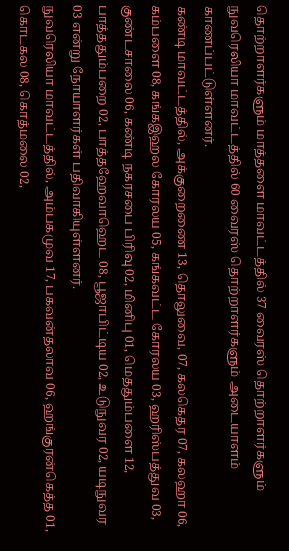தொற்றாளர்களும் மாத்தளை மாவட்டத்தில் 37 வைரஸ் தொற்றாளர்களும் நுவரெலியா மாவட்டத்தில் 60 வைரஸ் தொற்றாளர்களும் அடையாளம் காணப்பட்டுள்ளனர்.
கண்டி மாவட்டத்தில், அக்குறைணை 13, தொலுவை, 07, கலகெதர 07, கலஹா 06, கம்பளை 08, கங்கஇஹல கோரலய 05, கங்கவட்ட கோரலய 03, ஹரிஸ்பத்துவ 03, குண்டசாலை 06, கண்டி நகரசபை பிரிவு 02, மினிபு 01, மெததும்பளை 12, பாத்ததும்பறை 02, பாத்தஹேவாஹெட 08, பூஜாபிட்டிய 02, உடுநுவர 02, யடிநுவர 03 என்று நோயாளர்கள் பதிவாகியுள்ளனர்.
நுவரெலியா மாவட்டத்தில், அம்பகமுவ 17, பகவன்தலாவ 06, ஹங்குரன்கெத்த 01, கொடகல 08, கொத்மலை 02,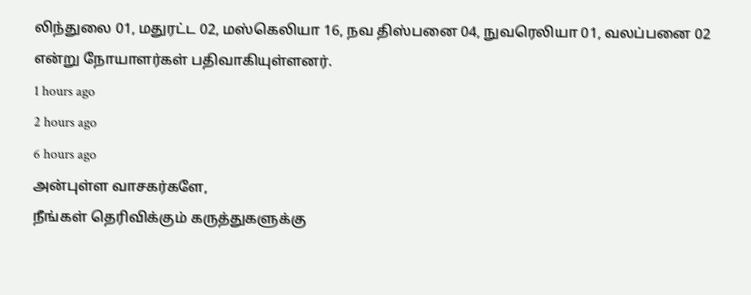லிந்துலை 01, மதுரட்ட 02, மஸ்கெலியா 16, நவ திஸ்பனை 04, நுவரெலியா 01, வலப்பனை 02 என்று நோயாளர்கள் பதிவாகியுள்ளனர்.
1 hours ago
2 hours ago
6 hours ago
அன்புள்ள வாசகர்களே,
நீங்கள் தெரிவிக்கும் கருத்துகளுக்கு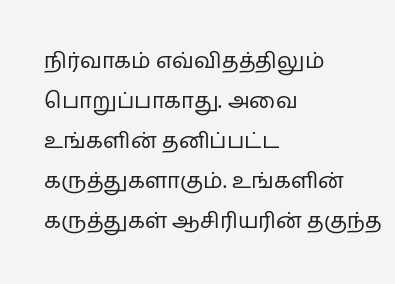நிர்வாகம் எவ்விதத்திலும் பொறுப்பாகாது. அவை உங்களின் தனிப்பட்ட கருத்துகளாகும். உங்களின் கருத்துகள் ஆசிரியரின் தகுந்த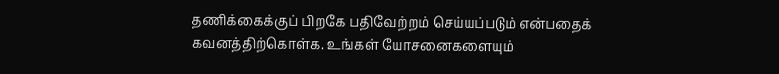தணிக்கைக்குப் பிறகே பதிவேற்றம் செய்யப்படும் என்பதைக் கவனத்திற்கொள்க. உங்கள் யோசனைகளையும்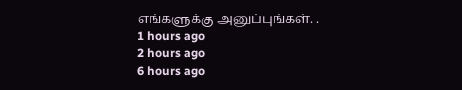எங்களுக்கு அனுப்புங்கள். .
1 hours ago
2 hours ago
6 hours ago